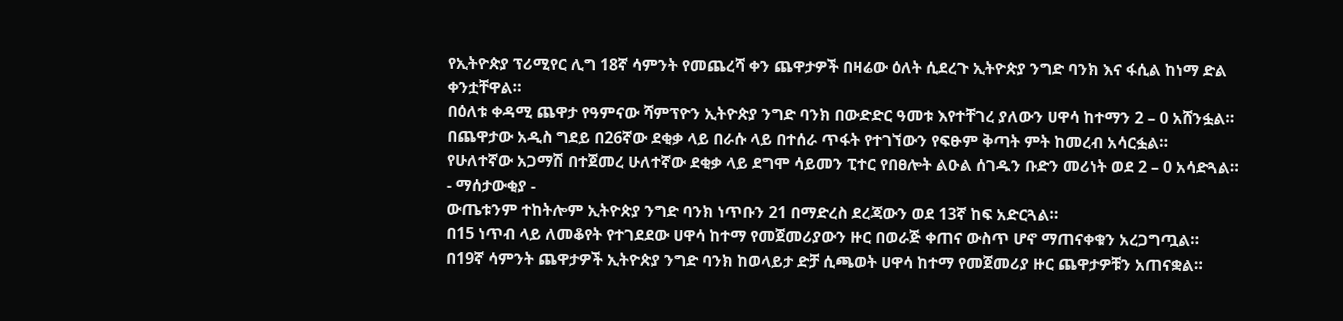የኢትዮጵያ ፕሪሚየር ሊግ 18ኛ ሳምንት የመጨረሻ ቀን ጨዋታዎች በዛሬው ዕለት ሲደረጉ ኢትዮጵያ ንግድ ባንክ እና ፋሲል ከነማ ድል ቀንቷቸዋል።
በዕለቱ ቀዳሚ ጨዋታ የዓምናው ሻምፕዮን ኢትዮጵያ ንግድ ባንክ በውድድር ዓመቱ እየተቸገረ ያለውን ሀዋሳ ከተማን 2 – 0 አሸንፏል።
በጨዋታው አዲስ ግደይ በ26ኛው ደቂቃ ላይ በራሱ ላይ በተሰራ ጥፋት የተገኘውን የፍፁም ቅጣት ምት ከመረብ አሳርፏል።
የሁለተኛው አጋማሽ በተጀመረ ሁለተኛው ደቂቃ ላይ ደግሞ ሳይመን ፒተር የበፀሎት ልዑል ሰገዱን ቡድን መሪነት ወደ 2 – 0 አሳድጓል።
- ማሰታውቂያ -
ውጤቱንም ተከትሎም ኢትዮጵያ ንግድ ባንክ ነጥቡን 21 በማድረስ ደረጃውን ወደ 13ኛ ከፍ አድርጓል።
በ15 ነጥብ ላይ ለመቆየት የተገደደው ሀዋሳ ከተማ የመጀመሪያውን ዙር በወራጅ ቀጠና ውስጥ ሆኖ ማጠናቀቁን አረጋግጧል።
በ19ኛ ሳምንት ጨዋታዎች ኢትዮጵያ ንግድ ባንክ ከወላይታ ድቻ ሲጫወት ሀዋሳ ከተማ የመጀመሪያ ዙር ጨዋታዎቹን አጠናቋል።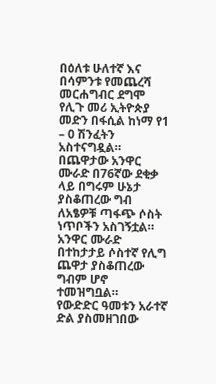በዕለቱ ሁለተኛ እና በሳምንቱ የመጨረሻ መርሐግብር ደግሞ የሊጉ መሪ ኢትዮጵያ መድን በፋሲል ከነማ የ1 – 0 ሽንፈትን አስተናግዷል።
በጨዋታው አንዋር ሙራድ በ76ኛው ደቂቃ ላይ በግሩም ሁኔታ ያስቆጠረው ግብ ለአፄዎቹ ጣፋጭ ሶስት ነጥቦችን አስገኝቷል።
አንዋር ሙራድ በተከታታይ ሶስተኛ የሊግ ጨዋታ ያስቆጠረው ግብም ሆኖ ተመዝግቧል።
የውድድር ዓመቱን አራተኛ ድል ያስመዘገበው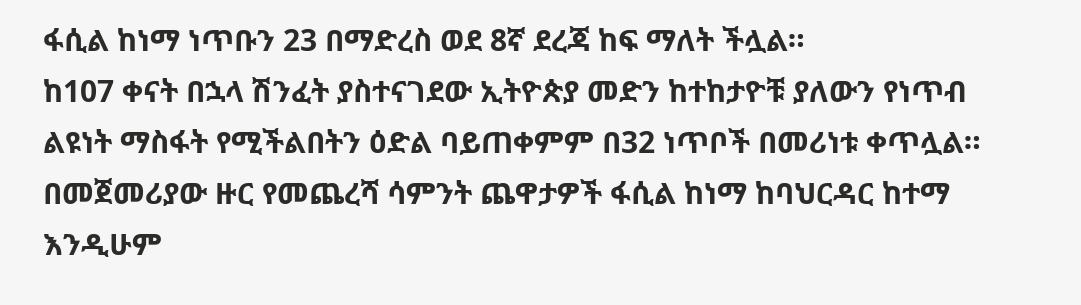ፋሲል ከነማ ነጥቡን 23 በማድረስ ወደ 8ኛ ደረጃ ከፍ ማለት ችሏል።
ከ107 ቀናት በኋላ ሽንፈት ያስተናገደው ኢትዮጵያ መድን ከተከታዮቹ ያለውን የነጥብ ልዩነት ማስፋት የሚችልበትን ዕድል ባይጠቀምም በ32 ነጥቦች በመሪነቱ ቀጥሏል።
በመጀመሪያው ዙር የመጨረሻ ሳምንት ጨዋታዎች ፋሲል ከነማ ከባህርዳር ከተማ እንዲሁም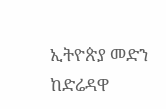ኢትዮጵያ መድን ከድሬዳዋ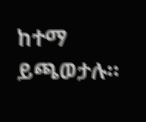ከተማ ይጫወታሉ።